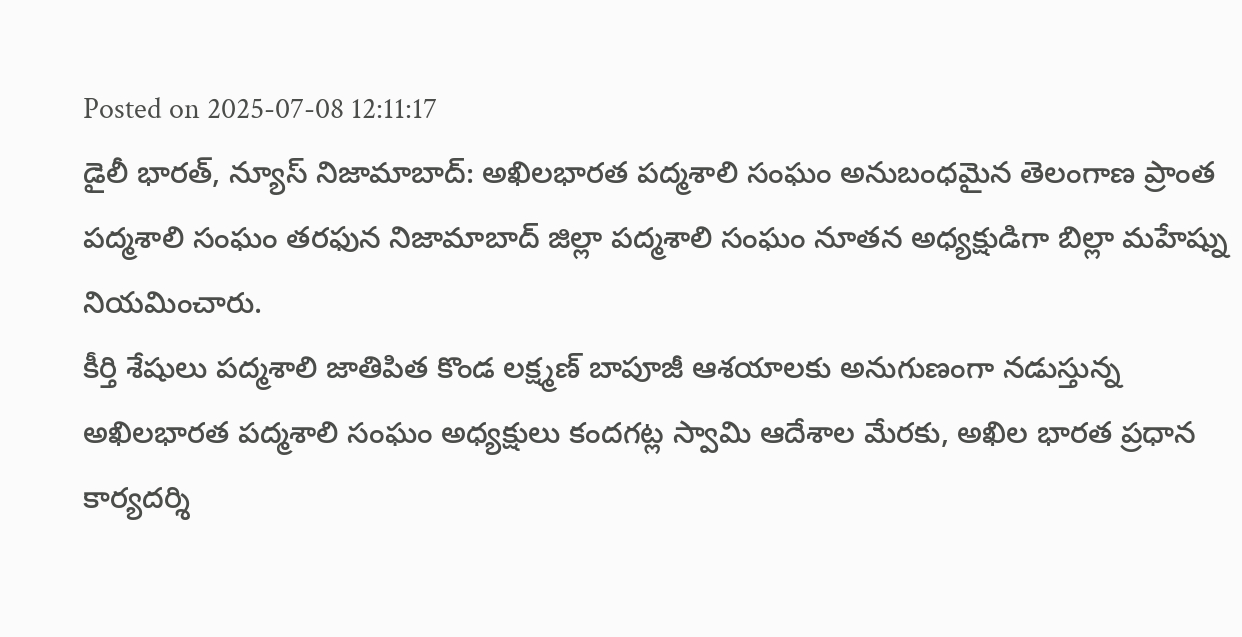Posted on 2025-07-08 12:11:17
డైలీ భారత్, న్యూస్ నిజామాబాద్: అఖిలభారత పద్మశాలి సంఘం అనుబంధమైన తెలంగాణ ప్రాంత పద్మశాలి సంఘం తరఫున నిజామాబాద్ జిల్లా పద్మశాలి సంఘం నూతన అధ్యక్షుడిగా బిల్లా మహేష్ను నియమించారు.
కీర్తి శేషులు పద్మశాలి జాతిపిత కొండ లక్ష్మణ్ బాపూజీ ఆశయాలకు అనుగుణంగా నడుస్తున్న అఖిలభారత పద్మశాలి సంఘం అధ్యక్షులు కందగట్ల స్వామి ఆదేశాల మేరకు, అఖిల భారత ప్రధాన కార్యదర్శి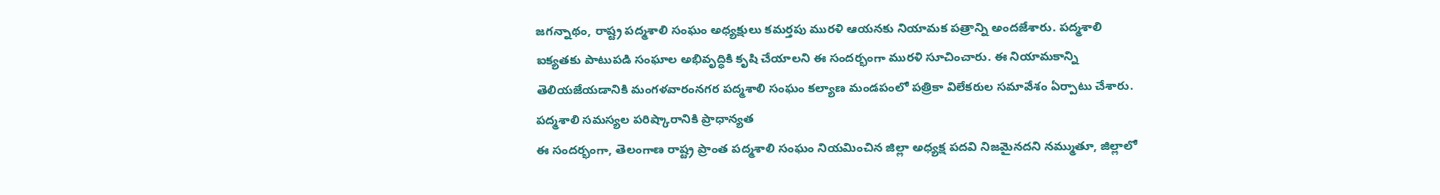జగన్నాథం, రాష్ట్ర పద్మశాలి సంఘం అధ్యక్షులు కమర్తపు మురళి ఆయనకు నియామక పత్రాన్ని అందజేశారు. పద్మశాలి ఐక్యతకు పాటుపడి సంఘాల అభివృద్ధికి కృషి చేయాలని ఈ సందర్భంగా మురళి సూచించారు. ఈ నియామకాన్ని తెలియజేయడానికి మంగళవారంనగర పద్మశాలి సంఘం కల్యాణ మండపంలో పత్రికా విలేకరుల సమావేశం ఏర్పాటు చేశారు.
పద్మశాలి సమస్యల పరిష్కారానికి ప్రాధాన్యత
ఈ సందర్భంగా, తెలంగాణ రాష్ట్ర ప్రాంత పద్మశాలి సంఘం నియమించిన జిల్లా అధ్యక్ష పదవి నిజమైనదని నమ్ముతూ, జిల్లాలో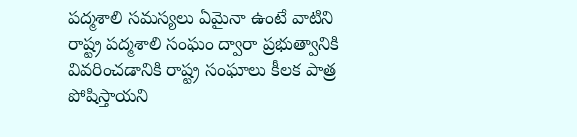పద్మశాలి సమస్యలు ఏమైనా ఉంటే వాటిని రాష్ట్ర పద్మశాలి సంఘం ద్వారా ప్రభుత్వానికి వివరించడానికి రాష్ట్ర సంఘాలు కీలక పాత్ర పోషిస్తాయని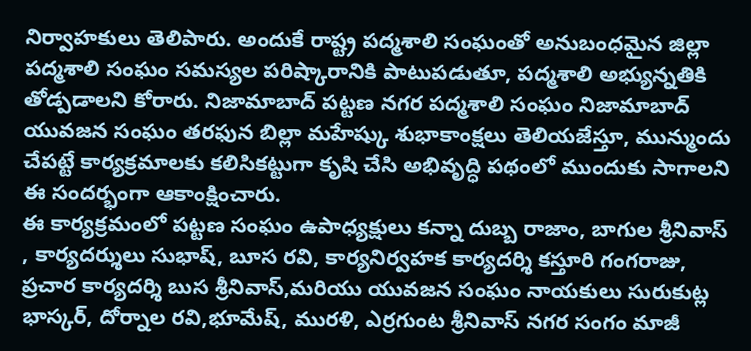నిర్వాహకులు తెలిపారు. అందుకే రాష్ట్ర పద్మశాలి సంఘంతో అనుబంధమైన జిల్లా పద్మశాలి సంఘం సమస్యల పరిష్కారానికి పాటుపడుతూ, పద్మశాలి అభ్యున్నతికి తోడ్పడాలని కోరారు. నిజామాబాద్ పట్టణ నగర పద్మశాలి సంఘం నిజామాబాద్ యువజన సంఘం తరఫున బిల్లా మహేష్కు శుభాకాంక్షలు తెలియజేస్తూ, మున్ముందు చేపట్టే కార్యక్రమాలకు కలిసికట్టుగా కృషి చేసి అభివృద్ధి పథంలో ముందుకు సాగాలని ఈ సందర్భంగా ఆకాంక్షించారు.
ఈ కార్యక్రమంలో పట్టణ సంఘం ఉపాధ్యక్షులు కన్నా దుబ్బ రాజాం, బాగుల శ్రీనివాస్ , కార్యదర్శులు సుభాష్, బూస రవి, కార్యనిర్వహక కార్యదర్శి కస్తూరి గంగరాజు, ప్రచార కార్యదర్శి బుస శ్రీనివాస్,మరియు యువజన సంఘం నాయకులు సురుకుట్ల భాస్కర్, దోర్నాల రవి,భూమేష్, మురళి, ఎర్రగుంట శ్రీనివాస్ నగర సంగం మాజీ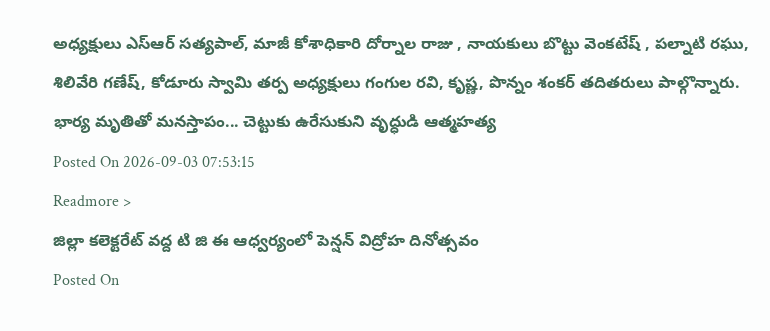అధ్యక్షులు ఎస్ఆర్ సత్యపాల్, మాజీ కోశాధికారి దోర్నాల రాజు , నాయకులు బొట్టు వెంకటేష్ , పల్నాటి రఘు, శిలివేరి గణేష్, కోడూరు స్వామి తర్ప అధ్యక్షులు గంగుల రవి, కృష్ణ, పొన్నం శంకర్ తదితరులు పాల్గొన్నారు.
భార్య మృతితో మనస్తాపం... చెట్టుకు ఉరేసుకుని వృద్ధుడి ఆత్మహత్య
Posted On 2026-09-03 07:53:15
Readmore >
జిల్లా కలెక్టరేట్ వద్ద టి జి ఈ ఆధ్వర్యంలో పెన్షన్ విద్రోహ దినోత్సవం
Posted On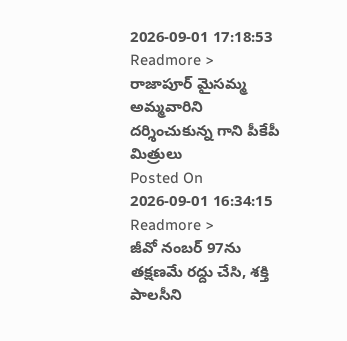2026-09-01 17:18:53
Readmore >
రాజాపూర్ మైసమ్మ అమ్మవారిని దర్శించుకున్న గాని పీకేపీ మిత్రులు
Posted On 2026-09-01 16:34:15
Readmore >
జీవో నంబర్ 97ను తక్షణమే రద్దు చేసి, శక్తి పాలసీని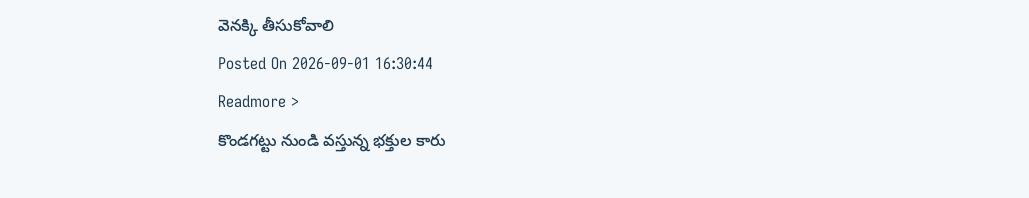వెనక్కి తీసుకోవాలి
Posted On 2026-09-01 16:30:44
Readmore >
కొండగట్టు నుండి వస్తున్న భక్తుల కారు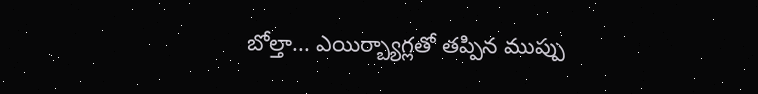బోల్తా... ఎయిర్బ్యాగ్లతో తప్పిన ముప్పు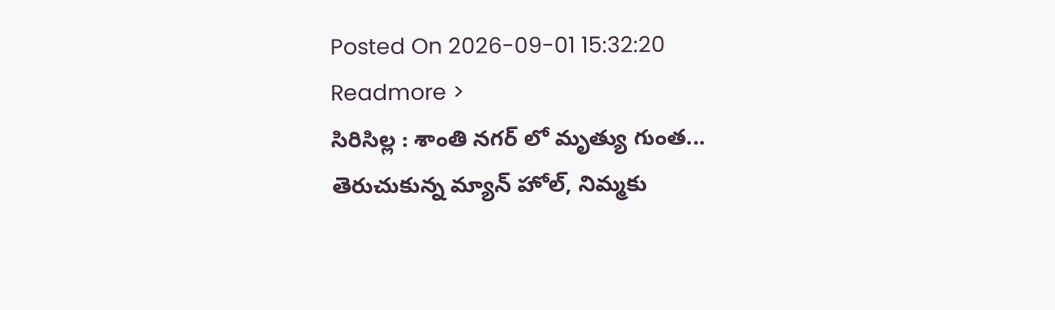Posted On 2026-09-01 15:32:20
Readmore >
సిరిసిల్ల : శాంతి నగర్ లో మృత్యు గుంత... తెరుచుకున్న మ్యాన్ హోల్, నిమ్మకు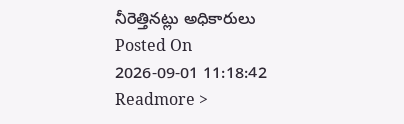నీరెత్తినట్లు అధికారులు
Posted On 2026-09-01 11:18:42
Readmore >